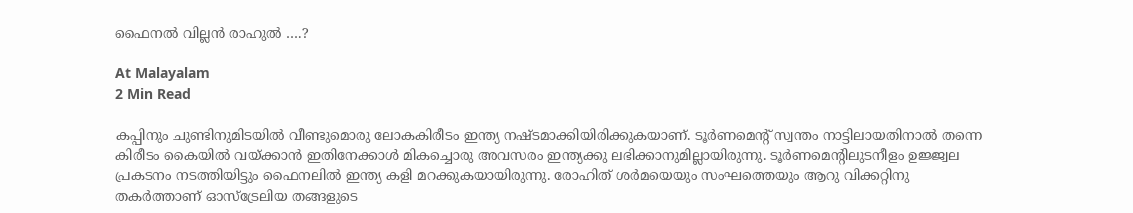ഫൈനൽ വില്ലൻ രാഹുൽ ….?

At Malayalam
2 Min Read

കപ്പിനും ചുണ്ടിനുമിടയില്‍ വീണ്ടുമൊരു ലോകകിരീടം ഇന്ത്യ നഷ്ടമാക്കിയിരിക്കുകയാണ്. ടൂര്‍ണമെന്റ് സ്വന്തം നാട്ടിലായതിനാല്‍ തന്നെ കിരീടം കൈയിൽ വയ്ക്കാന്‍ ഇതിനേക്കാള്‍ മികച്ചൊരു അവസരം ഇന്ത്യക്കു ലഭിക്കാനുമില്ലായിരുന്നു. ടൂര്‍ണമെന്റിലുടനീളം ഉജ്ജ്വല പ്രകടനം നടത്തിയിട്ടും ഫൈനലില്‍ ഇന്ത്യ കളി മറക്കുകയായിരുന്നു. രോഹിത് ശര്‍മയെയും സംഘത്തെയും ആറു വിക്കറ്റിനു തകര്‍ത്താണ് ഓസ്‌ട്രേലിയ തങ്ങളുടെ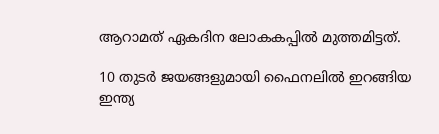ആറാമത് ഏകദിന ലോകകപ്പില്‍ മുത്തമിട്ടത്.

10 തുടര്‍ ജയങ്ങളുമായി ഫൈനലില്‍ ഇറങ്ങിയ ഇന്ത്യ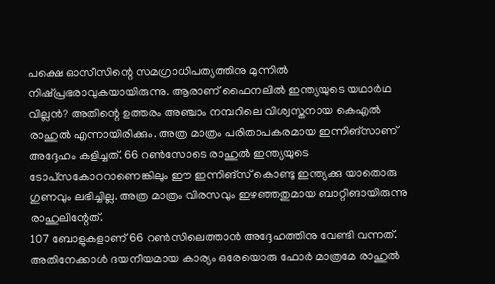പക്ഷെ ഓസീസിന്റെ സമഗ്രാധിപത്യത്തിനു മുന്നില്‍ നിഷ്പ്രഭരാവുകയായിരുന്നു. ആരാണ് ഫൈനലില്‍ ഇന്ത്യയുടെ യഥാര്‍ഥ വില്ലന്‍? അതിന്റെ ഉത്തരം അഞ്ചാം നമ്പറിലെ വിശ്വസ്തനായ കെഎല്‍ രാഹുല്‍ എന്നായിരിക്കും. അത്ര മാത്രം പരിതാപകരമായ ഇന്നിങ്‌സാണ് അദ്ദേഹം കളിച്ചത്. 66 റണ്‍സോടെ രാഹുല്‍ ഇന്ത്യയുടെ ടോപ്‌സകോററാണെങ്കിലും ഈ ഇന്നിങ്‌സ് കൊണ്ടു ഇന്ത്യക്കു യാതൊരു ഗുണവും ലഭിച്ചില്ല. അത്ര മാത്രം വിരസവും ഇഴഞ്ഞതുമായ ബാറ്റിങായിരുന്നു രാഹുലിന്റേത്.
107 ബോളുകളാണ് 66 റണ്‍സിലെത്താന്‍ അദ്ദേഹത്തിനു വേണ്ടി വന്നത്. അതിനേക്കാള്‍ ദയനീയമായ കാര്യം ഒരേയൊരു ഫോര്‍ മാത്രമേ രാഹുല്‍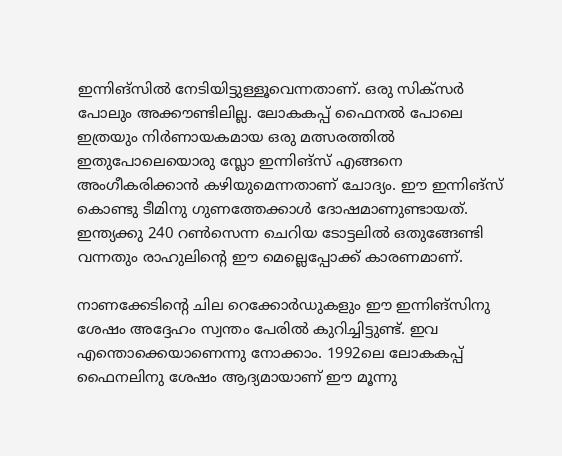ഇന്നിങ്‌സില്‍ നേടിയിട്ടുള്ളൂവെന്നതാണ്. ഒരു സിക്‌സര്‍ പോലും അക്കൗണ്ടിലില്ല. ലോകകപ്പ് ഫൈനല്‍ പോലെ ഇത്രയും നിര്‍ണായകമായ ഒരു മത്സരത്തില്‍ ഇതുപോലെയൊരു സ്ലോ ഇന്നിങ്‌സ് എങ്ങനെ അംഗീകരിക്കാന്‍ കഴിയുമെന്നതാണ് ചോദ്യം. ഈ ഇന്നിങ്‌സ് കൊണ്ടു ടീമിനു ഗുണത്തേക്കാള്‍ ദോഷമാണുണ്ടായത്. ഇന്ത്യക്കു 240 റണ്‍സെന്ന ചെറിയ ടോട്ടലില്‍ ഒതുങ്ങേണ്ടി വന്നതും രാഹുലിന്റെ ഈ മെല്ലെപ്പോക്ക് കാരണമാണ്.

നാണക്കേടിന്റെ ചില റെക്കോര്‍ഡുകളും ഈ ഇന്നിങ്‌സിനു ശേഷം അദ്ദേഹം സ്വന്തം പേരില്‍ കുറിച്ചിട്ടുണ്ട്. ഇവ എന്തൊക്കെയാണെന്നു നോക്കാം. 1992ലെ ലോകകപ്പ് ഫൈനലിനു ശേഷം ആദ്യമായാണ് ഈ മൂന്നു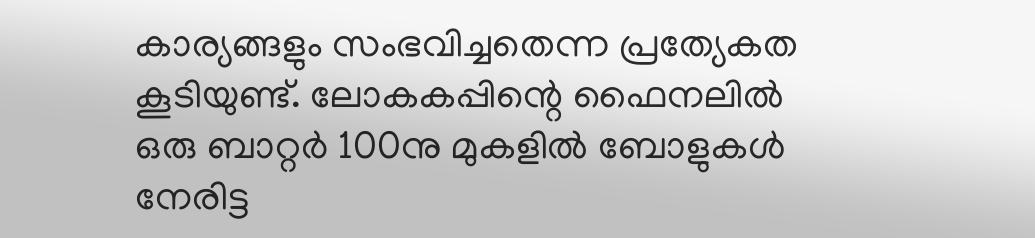കാര്യങ്ങളും സംഭവിച്ചതെന്ന പ്രത്യേകത കൂടിയുണ്ട്. ലോകകപ്പിന്റെ ഫൈനലില്‍ ഒരു ബാറ്റര്‍ 100നു മുകളില്‍ ബോളുകള്‍ നേരിട്ട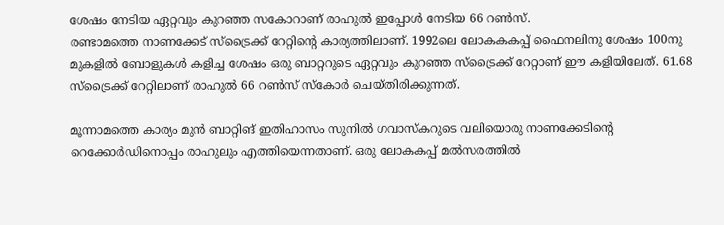ശേഷം നേടിയ ഏറ്റവും കുറഞ്ഞ സകോറാണ് രാഹുല്‍ ഇപ്പോൾ നേടിയ 66 റണ്‍സ്.
രണ്ടാമത്തെ നാണക്കേട് സ്‌ട്രൈക്ക് റേറ്റിന്റെ കാര്യത്തിലാണ്. 1992ലെ ലോകകകപ്പ് ഫൈനലിനു ശേഷം 100നു മുകളില്‍ ബോളുകള്‍ കളിച്ച ശേഷം ഒരു ബാറ്ററുടെ ഏറ്റവും കുറഞ്ഞ സ്‌ട്രൈക്ക് റേറ്റാണ് ഈ കളിയിലേത്. 61.68 സ്‌ട്രൈക്ക് റേറ്റിലാണ് രാഹുല്‍ 66 റണ്‍സ് സ്‌കോര്‍ ചെയ്തിരിക്കുന്നത്.

മൂന്നാമത്തെ കാര്യം മുന്‍ ബാറ്റിങ് ഇതിഹാസം സുനില്‍ ഗവാസ്‌കറുടെ വലിയൊരു നാണക്കേടിന്റെ റെക്കോര്‍ഡിനൊപ്പം രാഹുലും എത്തിയെന്നതാണ്. ഒരു ലോകകപ്പ് മല്‍സരത്തില്‍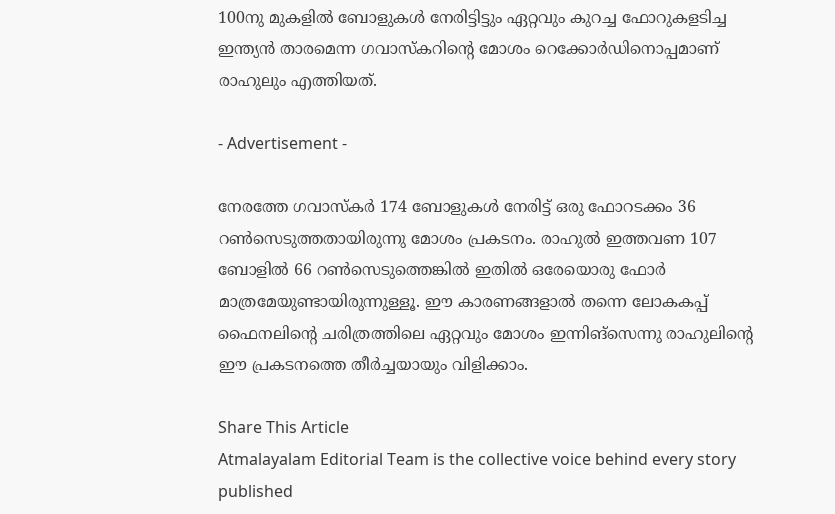100നു മുകളില്‍ ബോളുകള്‍ നേരിട്ടിട്ടും ഏറ്റവും കുറച്ച ഫോറുകളടിച്ച ഇന്ത്യന്‍ താരമെന്ന ഗവാസ്‌കറിന്റെ മോശം റെക്കോര്‍ഡിനൊപ്പമാണ് രാഹുലും എത്തിയത്.

- Advertisement -

നേരത്തേ ഗവാസ്‌കര്‍ 174 ബോളുകള്‍ നേരിട്ട് ഒരു ഫോറടക്കം 36 റണ്‍സെടുത്തതായിരുന്നു മോശം പ്രകടനം. രാഹുല്‍ ഇത്തവണ 107 ബോളില്‍ 66 റണ്‍സെടുത്തെങ്കില്‍ ഇതില്‍ ഒരേയൊരു ഫോര്‍ മാത്രമേയുണ്ടായിരുന്നുള്ളൂ. ഈ കാരണങ്ങളാല്‍ തന്നെ ലോകകപ്പ് ഫൈനലിന്റെ ചരിത്രത്തിലെ ഏറ്റവും മോശം ഇന്നിങ്‌സെന്നു രാഹുലിന്റെ ഈ പ്രകടനത്തെ തീര്‍ച്ചയായും വിളിക്കാം.

Share This Article
Atmalayalam Editorial Team is the collective voice behind every story published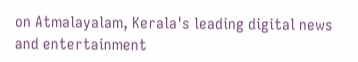on Atmalayalam, Kerala's leading digital news and entertainment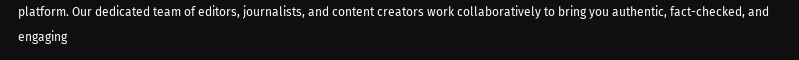platform. Our dedicated team of editors, journalists, and content creators work collaboratively to bring you authentic, fact-checked, and engaging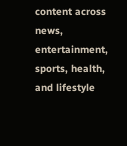content across news, entertainment, sports, health, and lifestyle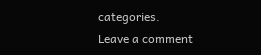categories.
Leave a comment